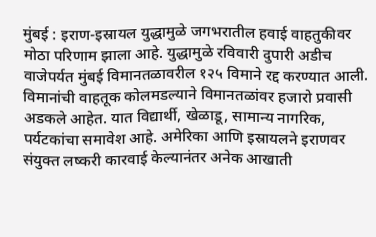मुंबई : इराण-इस्रायल युद्धामुळे जगभरातील हवाई वाहतुकीवर मोठा परिणाम झाला आहे. युद्धामुळे रविवारी दुपारी अडीच वाजेपर्यत मुंबई विमानतळावरील १२५ विमाने रद्द करण्यात आली. विमानांची वाहतूक कोलमडल्याने विमानतळांवर हजारो प्रवासी अडकले आहेत. यात विद्यार्थी, खेळाडू, सामान्य नागरिक, पर्यटकांचा समावेश आहे. अमेरिका आणि इस्रायलने इराणवर संयुक्त लष्करी कारवाई केल्यानंतर अनेक आखाती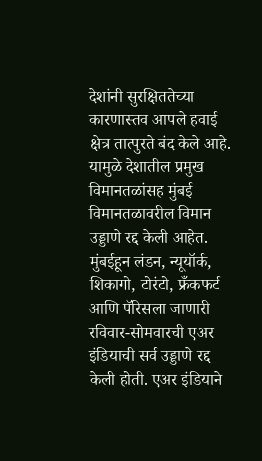देशांनी सुरक्षिततेच्या कारणास्तव आपले हवाई क्षेत्र तात्पुरते बंद केले आहे. यामुळे देशातील प्रमुख विमानतळांसह मुंबई विमानतळावरील विमान उड्डाणे रद्द केली आहेत. मुंबईहून लंडन, न्यूयॉर्क, शिकागो, टोरंटो, फ्रँकफर्ट आणि पॅरिसला जाणारी रविवार-सोमवारची एअर इंडियाची सर्व उड्डाणे रद्द केली होती. एअर इंडियाने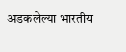अडकलेल्या भारतीय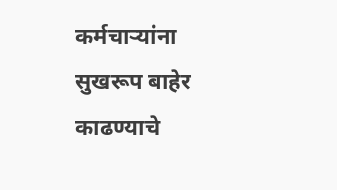कर्मचाऱ्यांना सुखरूप बाहेर काढण्याचे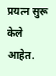प्रयत्न सुरू केले आहेत.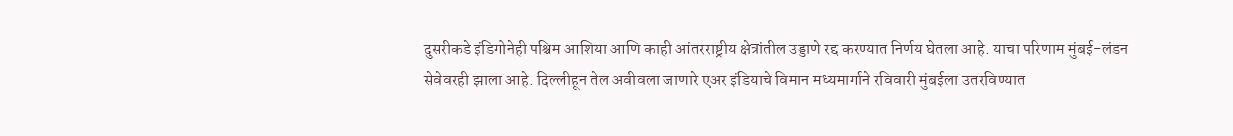दुसरीकडे इंडिगोनेही पश्चिम आशिया आणि काही आंतरराष्ट्रीय क्षेत्रांतील उड्डाणे रद्द करण्यात निर्णय घेतला आहे. याचा परिणाम मुंबई-लंडन सेवेवरही झाला आहे. दिल्लीहून तेल अवीवला जाणारे एअर इंडियाचे विमान मध्यमार्गाने रविवारी मुंबईला उतरविण्यात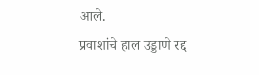आले.
प्रवाशांचे हाल उड्डाणे रद्द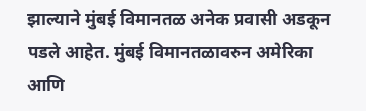झाल्याने मुंबई विमानतळ अनेक प्रवासी अडकून पडले आहेत. मुंबई विमानतळावरुन अमेरिका आणि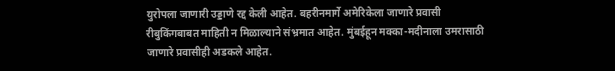युरोपला जाणारी उड्डाणे रद्द केली आहेत. बहरीनमार्गे अमेरिकेला जाणारे प्रवासी रीबुकिंगबाबत माहिती न मिळाल्याने संभ्रमात आहेत. मुंबईहून मक्का-मदीनाला उमरासाठी जाणारे प्रवासीही अडकले आहेत.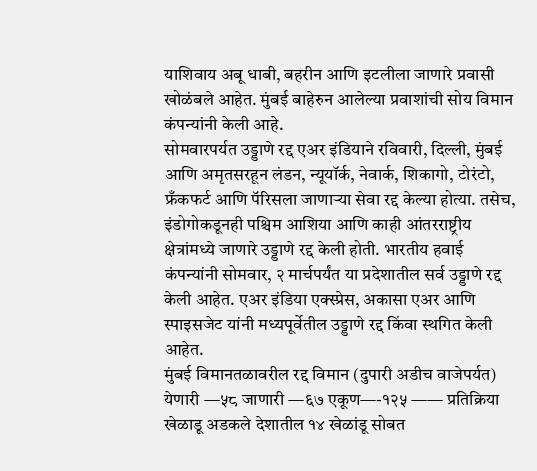याशिवाय अबू धाबी, बहरीन आणि इटलीला जाणारे प्रवासी खोळंबले आहेत. मुंबई बाहेरुन आलेल्या प्रवाशांची सोय विमान कंपन्यांनी केली आहे.
सोमवारपर्यत उड्डाणे रद्द एअर इंडियाने रविवारी, दिल्ली, मुंबई आणि अमृतसरहून लंडन, न्यूयॉर्क, नेवार्क, शिकागो, टोरंटो, फ्रँकफर्ट आणि पॅरिसला जाणाऱ्या सेवा रद्द केल्या होत्या. तसेच, इंडोगोकडूनही पश्चिम आशिया आणि काही आंतरराष्ट्रीय क्षेत्रांमध्ये जाणारे उड्डाणे रद्द केली होती. भारतीय हवाई कंपन्यांनी सोमवार, २ मार्चपर्यंत या प्रदेशातील सर्व उड्डाणे रद्द केली आहेत. एअर इंडिया एक्स्प्रेस, अकासा एअर आणि स्पाइसजेट यांनी मध्यपूर्वेतील उड्डाणे रद्द किंवा स्थगित केली आहेत.
मुंबई विमानतळावरील रद्द विमान (दुपारी अडीच वाजेपर्यत) येणारी —५८ जाणारी —६७ एकूण—-१२५ —— प्रतिक्रिया खेळाडू अडकले देशातील १४ खेळांडू सोबत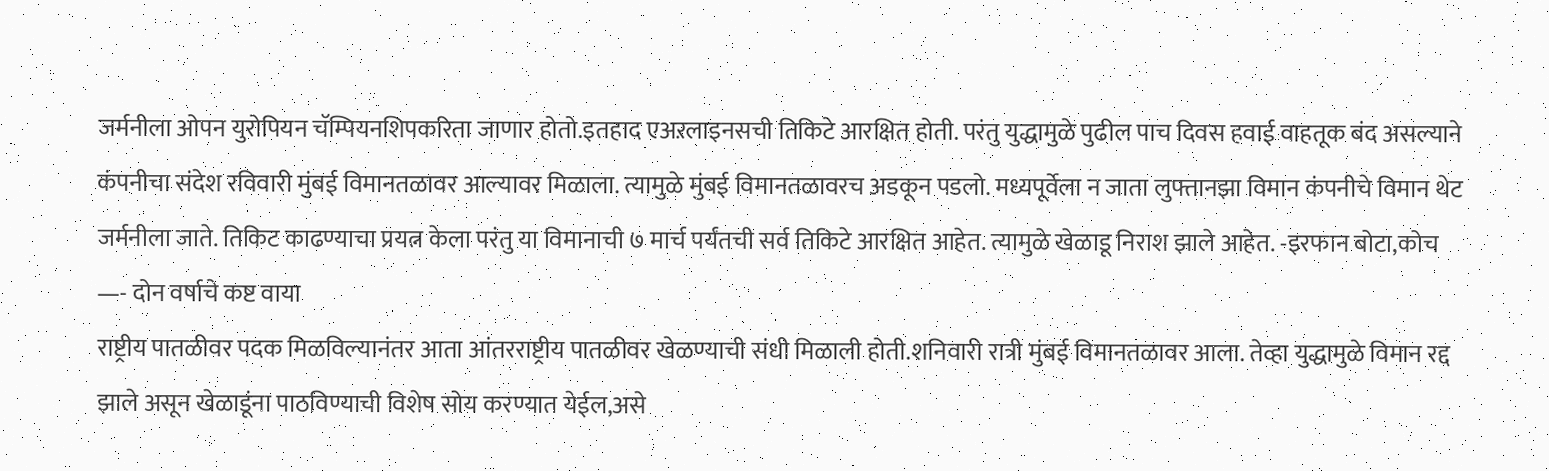जर्मनीला ओपन युरोपियन चॅम्पियनशिपकरिता जाणार होतो.इतहाद एअऱलाइनसची तिकिटे आरक्षित होती. परंतु युद्धामुळे पुढील पाच दिवस हवाई वाहतूक बंद असल्याने कंपनीचा संदेश रविवारी मुंबई विमानतळावर आल्यावर मिळाला. त्यामुळे मुंबई विमानतळावरच अडकून पडलो. मध्यपूर्वेला न जाता लुफ्तानझा विमान कंपनीचे विमान थेट जर्मनीला जाते. तिकिट काढण्याचा प्रयत्न केला परंतु या विमानाची ७ मार्च पर्यंतची सर्व तिकिटे आरक्षित आहेत. त्यामुळे खेळाडू निराश झाले आहेत. -इरफान बोटा,कोच —- दोन वर्षाचे कष्ट वाया
राष्ट्रीय पातळीवर पदक मिळविल्यानंतर आता आंतरराष्ट्रीय पातळीवर खेळण्याची संधी मिळाली होती.शनिवारी रात्री मुंबई विमानतळावर आला. तेव्हा युद्धामुळे विमान रद्द झाले असून खेळाडूंना पाठविण्याची विशेष सोय करण्यात येईल,असे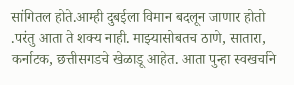सांगितल होते.आम्ही दुबईला विमान बदलून जाणार होतो .परंतु आता ते शक्य नाही. माझ्यासोबतच ठाणे, सातारा, कर्नाटक, छत्तीसगडचे खेळाडू आहेत. आता पुन्हा स्वखर्चाने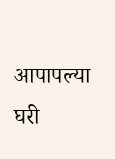आपापल्या घरी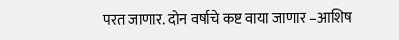परत जाणार. दोन वर्षाचे कष्ट वाया जाणार –आशिष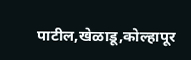पाटील,खेळाडू,कोल्हापूर